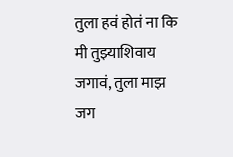तुला हवं होतं ना कि मी तुझ्याशिवाय जगावं, तुला माझ जग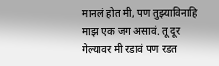मानलं होत मी, पण तुझ्याविनाहि माझ एक जग असावं. तू दूर गेल्यावर मी रडावं पण रडत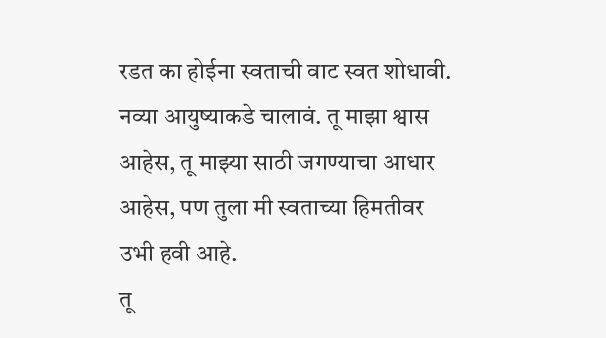रडत का होईना स्वताची वाट स्वत शोधावी. नव्या आयुष्याकडे चालावं. तू माझा श्वास आहेस, तू माझ्या साठी जगण्याचा आधार आहेस, पण तुला मी स्वताच्या हिमतीवर उभी हवी आहे.
तू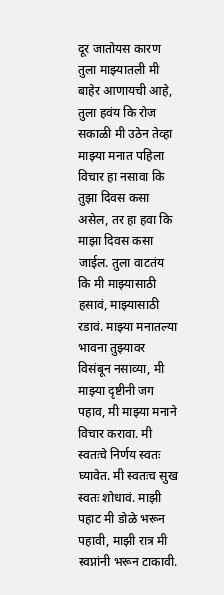दूर जातोयस कारण तुला माझ्यातली मी बाहेर आणायची आहे, तुला हवंय कि रोज सकाळी मी उठेन तेव्हा माझ्या मनात पहिला विचार हा नसावा कि तुझा दिवस कसा असेल, तर हा हवा कि माझा दिवस कसा जाईल. तुला वाटतंय कि मी माझ्यासाठी हसावं, माझ्यासाठी रडावं. माझ्या मनातल्या भावना तुझ्यावर विसंबून नसाव्या, मी माझ्या दृष्टीनी जग पहाव, मी माझ्या मनाने विचार करावा. मी स्वतःचे निर्णय स्वतः घ्यावेत. मी स्वतःच सुख स्वतः शोधावं. माझी पहाट मी डोळे भरून पहावी, माझी रात्र मी स्वप्नांनी भरून टाकावी.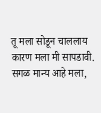तू मला सोडून चाललाय कारण मला मी सापडावी.
सगळ मान्य आहे मला,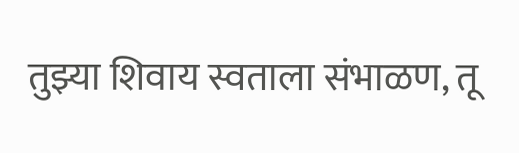तुझ्या शिवाय स्वताला संभाळण, तू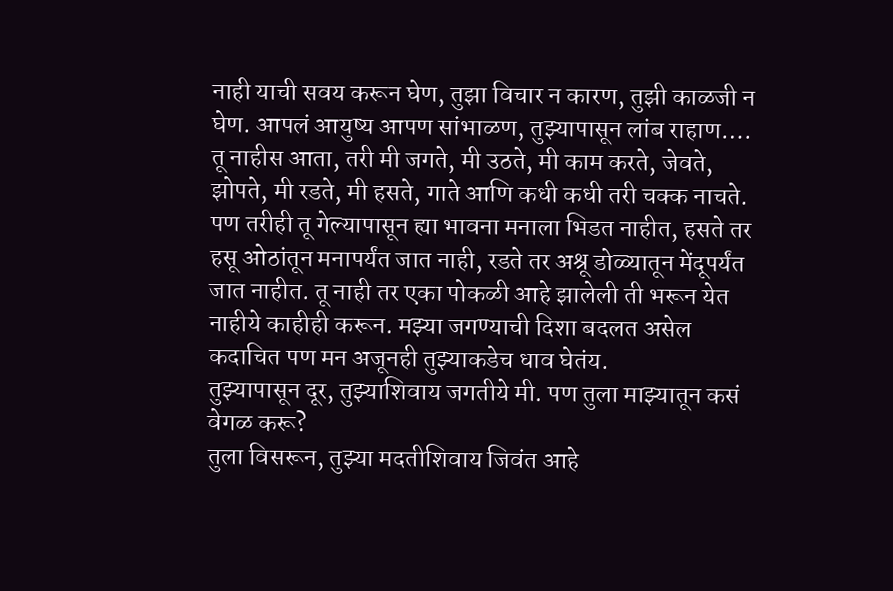नाही याची सवय करून घेण, तुझा विचार न कारण, तुझी काळजी न घेण. आपलं आयुष्य आपण सांभाळण, तुझ्यापासून लांब राहाण…. तू नाहीस आता, तरी मी जगते, मी उठते, मी काम करते, जेवते, झोपते, मी रडते, मी हसते, गाते आणि कधी कधी तरी चक्क नाचते.
पण तरीही तू गेल्यापासून ह्या भावना मनाला भिडत नाहीत, हसते तर हसू ओठांतून मनापर्यंत जात नाही, रडते तर अश्रू डोळ्यातून मेंदूपर्यंत जात नाहीत. तू नाही तर एका पोकळी आहे झालेली ती भरून येत नाहीये काहीही करून. मझ्या जगण्याची दिशा बदलत असेल कदाचित पण मन अजूनही तुझ्याकडेच धाव घेतंय.
तुझ्यापासून दूर, तुझ्याशिवाय जगतीये मी. पण तुला माझ्यातून कसं वेगळ करू?
तुला विसरून, तुझ्या मदतीशिवाय जिवंत आहे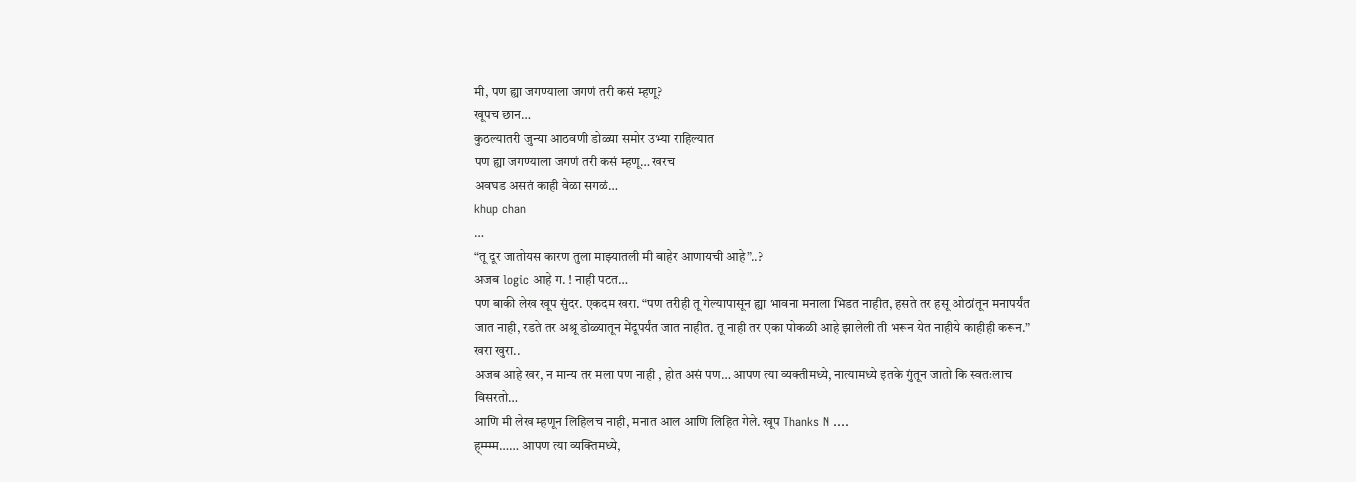मी, पण ह्या जगण्याला जगणं तरी कसं म्हणू?
खूपच छान…
कुठल्यातरी जुन्या आठवणी डोळ्या समोर उभ्या राहिल्यात
पण ह्या जगण्याला जगणं तरी कसं म्हणू… खरच
अवघड असतं काही वेळा सगळं…
khup chan
…
“तू दूर जातोयस कारण तुला माझ्यातली मी बाहेर आणायची आहे”..?
अजब logic आहे ग. ! नाही पटत…
पण बाकी लेख खूप सुंदर. एकदम खरा. “पण तरीही तू गेल्यापासून ह्या भावना मनाला भिडत नाहीत, हसते तर हसू ओठांतून मनापर्यंत जात नाही, रडते तर अश्रू डोळ्यातून मेंदूपर्यंत जात नाहीत. तू नाही तर एका पोकळी आहे झालेली ती भरून येत नाहीये काहीही करून.” खरा खुरा..
अजब आहे खर, न मान्य तर मला पण नाही , होत असं पण… आपण त्या व्यक्तीमध्ये, नात्यामध्ये इतके गुंतून जातो कि स्वतःलाच विसरतो…
आणि मी लेख म्हणून लिहिलच नाही, मनात आल आणि लिहित गेले. खूप Thanks N ….
ह्म्म्म्म…… आपण त्या व्यक्तिमध्ये,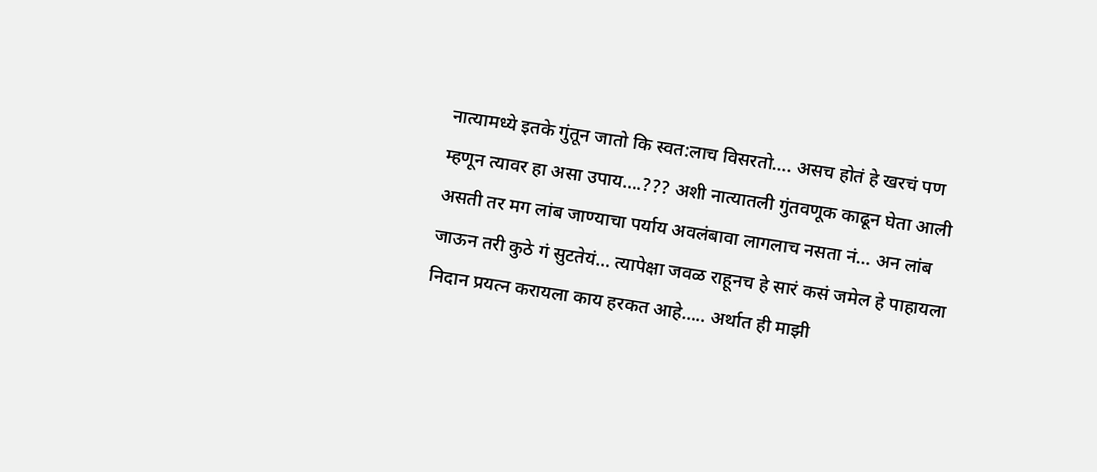नात्यामध्ये इतके गुंतून जातो कि स्वत:लाच विसरतो…. असच होतं हे खरचं पण म्हणून त्यावर हा असा उपाय….??? अशी नात्यातली गुंतवणूक काढून घेता आली असती तर मग लांब जाण्याचा पर्याय अवलंबावा लागलाच नसता नं… अन लांब जाऊन तरी कुठे गं सुटतेयं… त्यापेक्षा जवळ राहूनच हे सारं कसं जमेल हे पाहायला निदान प्रयत्न करायला काय हरकत आहे….. अर्थात ही माझी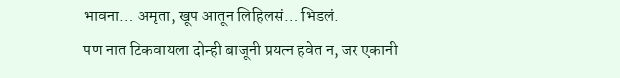भावना… अमृता, खूप आतून लिहिलसं… भिडलं.
पण नात टिकवायला दोन्ही बाजूनी प्रयत्न हवेत न, जर एकानी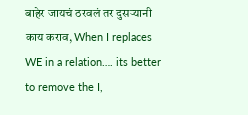बाहेर जायचं ठरवलं तर दुसऱ्यानी काय कराव, When I replaces WE in a relation…. its better to remove the I,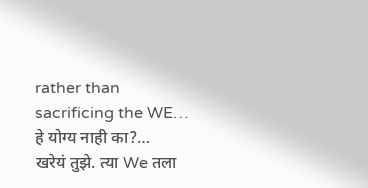rather than sacrificing the WE… हे योग्य नाही का?…
खरेयं तुझे. त्या We तला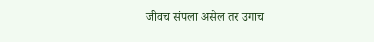जीवच संपला असेल तर उगाच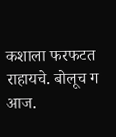कशाला फरफटत राहायचे. बोलूच ग आज.